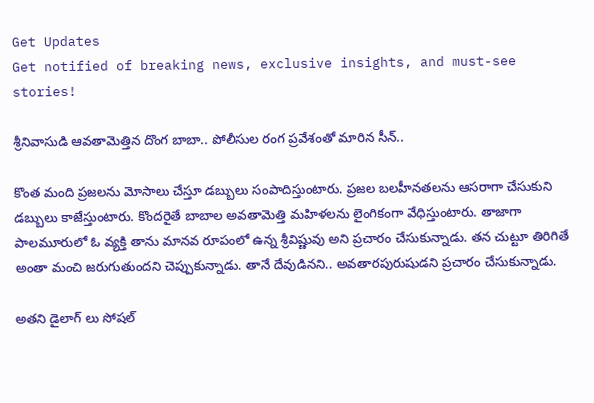Get Updates
Get notified of breaking news, exclusive insights, and must-see stories!

శ్రీనివాసుడి ఆవతామెత్తిన దొంగ బాబా.. పోలీసుల రంగ ప్రవేశంతో మారిన సీన్..

కొంత మంది ప్రజలను మోసాలు చేస్తూ డబ్బులు సంపాదిస్తుంటారు. ప్రజల బలహీనతలను ఆసరాగా చేసుకుని డబ్బులు కాజేస్తుంటారు. కొందరైతే బాబాల అవతామెత్తి మహిళలను లైంగికంగా వేధిస్తుంటారు. తాజాగా పాలమూరులో ఓ వ్యక్తి తాను మానవ రూపంలో ఉన్న శ్రీవిష్ణువు అని ప్రచారం చేసుకున్నాడు. తన చుట్టూ తిరిగితే అంతా మంచి జరుగుతుందని చెప్పుకున్నాడు. తానే దేవుడినని.. అవతారపురుషుడని ప్రచారం చేసుకున్నాడు.

అతని డైలాగ్ లు సోషల్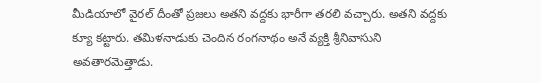మీడియాలో వైరల్ దీంతో ప్రజలు అతని వద్దకు భారీగా తరలి వచ్చారు. అతని వద్దకు క్యూ కట్టారు. తమిళనాడుకు చెందిన రంగనాథం అనే వ్యక్తి శ్రీనివాసుని అవతారమెత్తాడు.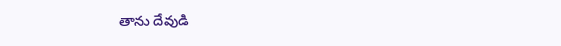తాను దేవుడి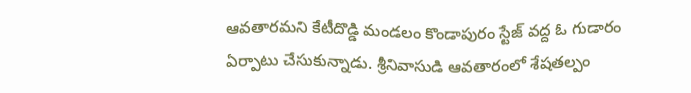ఆవతారమని కేటీదొడ్డి మండలం కొండాపురం స్టేజ్ వద్ద ఓ గుడారం ఏర్పాటు చేసుకున్నాడు. శ్రీనివాసుడి ఆవతారంలో శేషతల్పం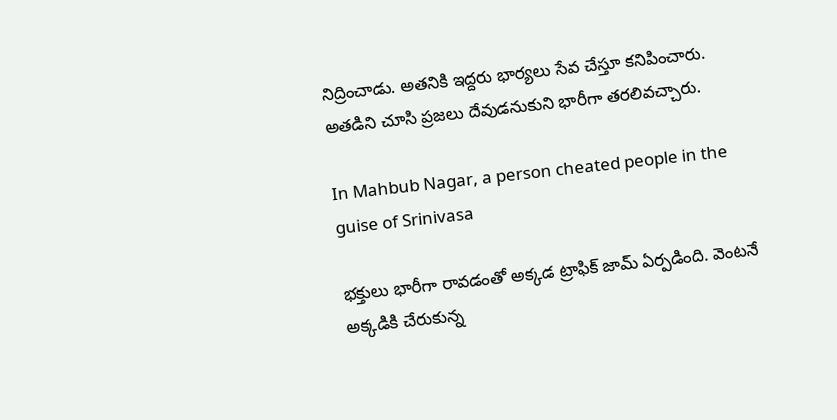నిద్రించాడు. అతనికి ఇద్దరు భార్యలు సేవ చేస్తూ కనిపించారు. అతడిని చూసి ప్రజలు దేవుడనుకుని భారీగా తరలివచ్చారు.

In Mahbub Nagar, a person cheated people in the guise of Srinivasa

భక్తులు భారీగా రావడంతో అక్కడ ట్రాఫిక్ జామ్ ఏర్పడింది. వెంటనే అక్కడికి చేరుకున్న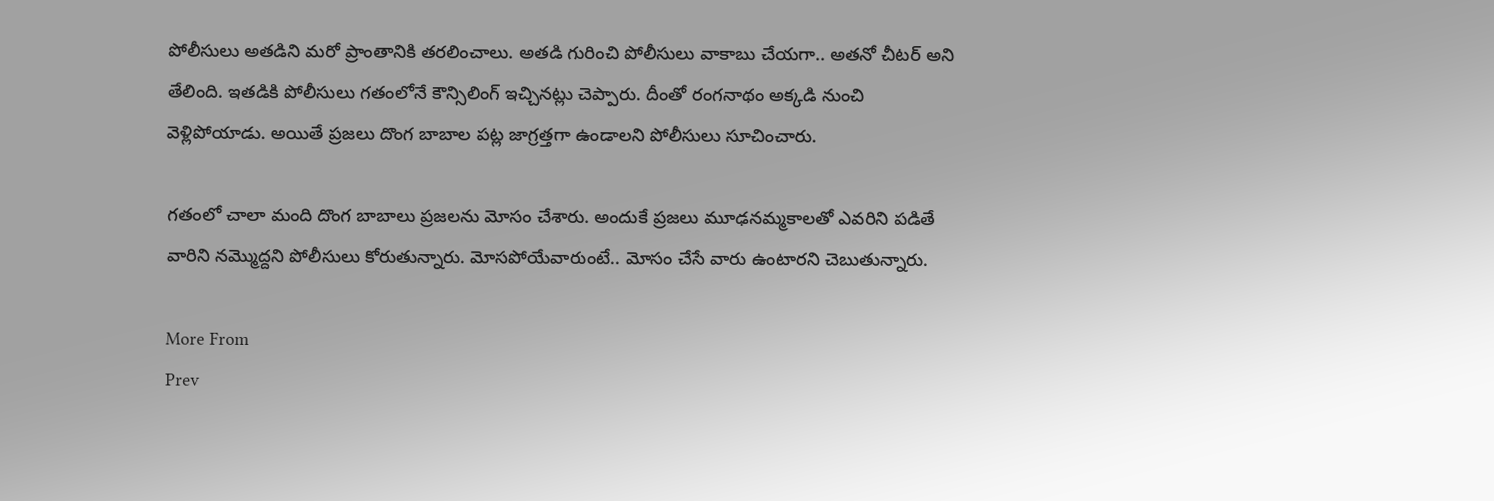పోలీసులు అతడిని మరో ప్రాంతానికి తరలించాలు. అతడి గురించి పోలీసులు వాకాబు చేయగా.. అతనో చీటర్ అని తేలింది. ఇతడికి పోలీసులు గతంలోనే కౌన్సిలింగ్ ఇచ్చినట్లు చెప్పారు. దీంతో రంగనాథం అక్కడి నుంచి వెళ్లిపోయాడు. అయితే ప్రజలు దొంగ బాబాల పట్ల జాగ్రత్తగా ఉండాలని పోలీసులు సూచించారు.

గతంలో చాలా మంది దొంగ బాబాలు ప్రజలను మోసం చేశారు. అందుకే ప్రజలు మూఢనమ్మకాలతో ఎవరిని పడితే వారిని నమ్మొద్దని పోలీసులు కోరుతున్నారు. మోసపోయేవారుంటే.. మోసం చేసే వారు ఉంటారని చెబుతున్నారు.

More From
Prev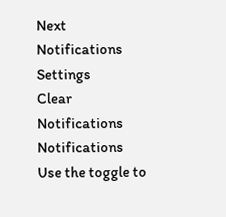Next
Notifications
Settings
Clear Notifications
Notifications
Use the toggle to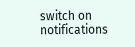switch on notifications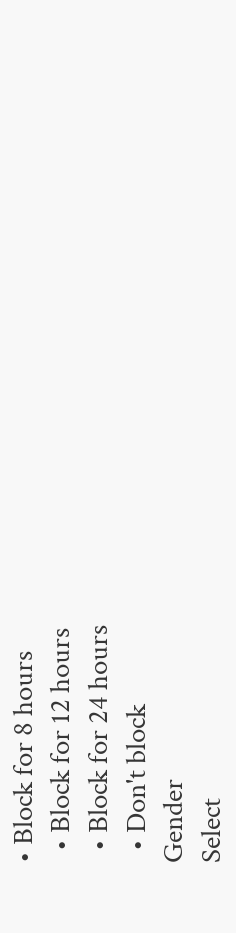• Block for 8 hours
  • Block for 12 hours
  • Block for 24 hours
  • Don't block
Gender
Select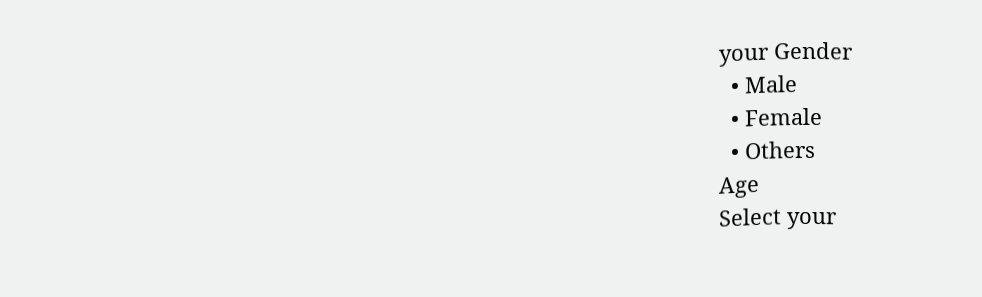your Gender
  • Male
  • Female
  • Others
Age
Select your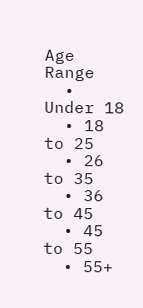Age Range
  • Under 18
  • 18 to 25
  • 26 to 35
  • 36 to 45
  • 45 to 55
  • 55+